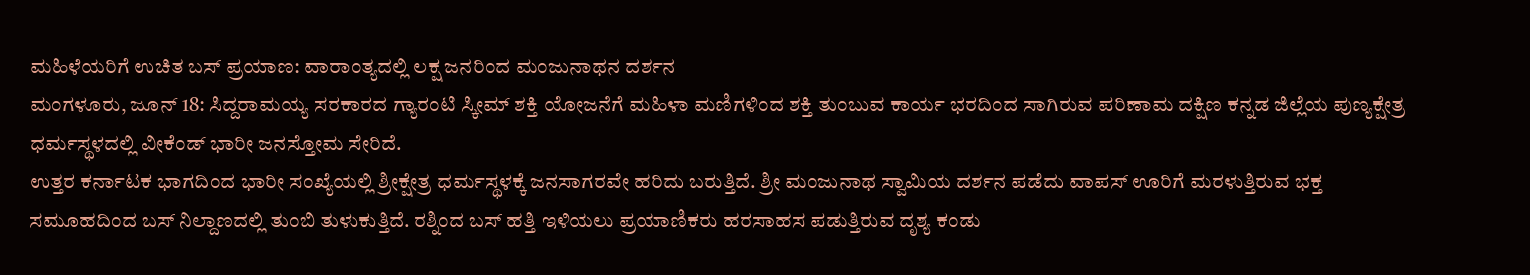ಮಹಿಳೆಯರಿಗೆ ಉಚಿತ ಬಸ್ ಪ್ರಯಾಣ: ವಾರಾಂತ್ಯದಲ್ಲಿ ಲಕ್ಷ ಜನರಿಂದ ಮಂಜುನಾಥನ ದರ್ಶನ
ಮಂಗಳೂರು, ಜೂನ್ 18: ಸಿದ್ದರಾಮಯ್ಯ ಸರಕಾರದ ಗ್ಯಾರಂಟಿ ಸ್ಕೀಮ್ ಶಕ್ತಿ ಯೋಜನೆಗೆ ಮಹಿಳಾ ಮಣಿಗಳಿಂದ ಶಕ್ತಿ ತುಂಬುವ ಕಾರ್ಯ ಭರದಿಂದ ಸಾಗಿರುವ ಪರಿಣಾಮ ದಕ್ಷಿಣ ಕನ್ನಡ ಜಿಲ್ಲೆಯ ಪುಣ್ಯಕ್ಷೇತ್ರ ಧರ್ಮಸ್ಥಳದಲ್ಲಿ ವೀಕೆಂಡ್ ಭಾರೀ ಜನಸ್ತೋಮ ಸೇರಿದೆ.
ಉತ್ತರ ಕರ್ನಾಟಕ ಭಾಗದಿಂದ ಭಾರೀ ಸಂಖ್ಯೆಯಲ್ಲಿ ಶ್ರೀಕ್ಷೇತ್ರ ಧರ್ಮಸ್ಥಳಕ್ಕೆ ಜನಸಾಗರವೇ ಹರಿದು ಬರುತ್ತಿದೆ. ಶ್ರೀ ಮಂಜುನಾಥ ಸ್ವಾಮಿಯ ದರ್ಶನ ಪಡೆದು ವಾಪಸ್ ಊರಿಗೆ ಮರಳುತ್ತಿರುವ ಭಕ್ತ ಸಮೂಹದಿಂದ ಬಸ್ ನಿಲ್ದಾಣದಲ್ಲಿ ತುಂಬಿ ತುಳುಕುತ್ತಿದೆ. ರಶ್ನಿಂದ ಬಸ್ ಹತ್ತಿ ಇಳಿಯಲು ಪ್ರಯಾಣಿಕರು ಹರಸಾಹಸ ಪಡುತ್ತಿರುವ ದೃಶ್ಯ ಕಂಡು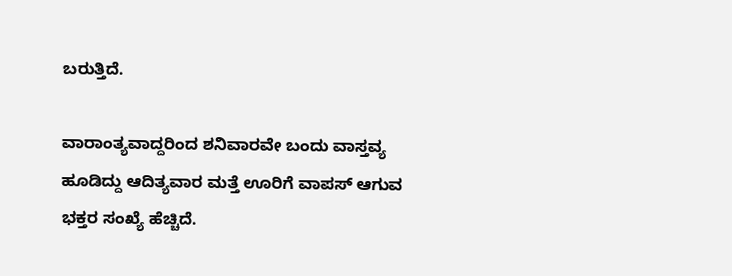ಬರುತ್ತಿದೆ.

ವಾರಾಂತ್ಯವಾದ್ದರಿಂದ ಶನಿವಾರವೇ ಬಂದು ವಾಸ್ತವ್ಯ ಹೂಡಿದ್ದು ಆದಿತ್ಯವಾರ ಮತ್ತೆ ಊರಿಗೆ ವಾಪಸ್ ಆಗುವ ಭಕ್ತರ ಸಂಖ್ಯೆ ಹೆಚ್ಚಿದೆ.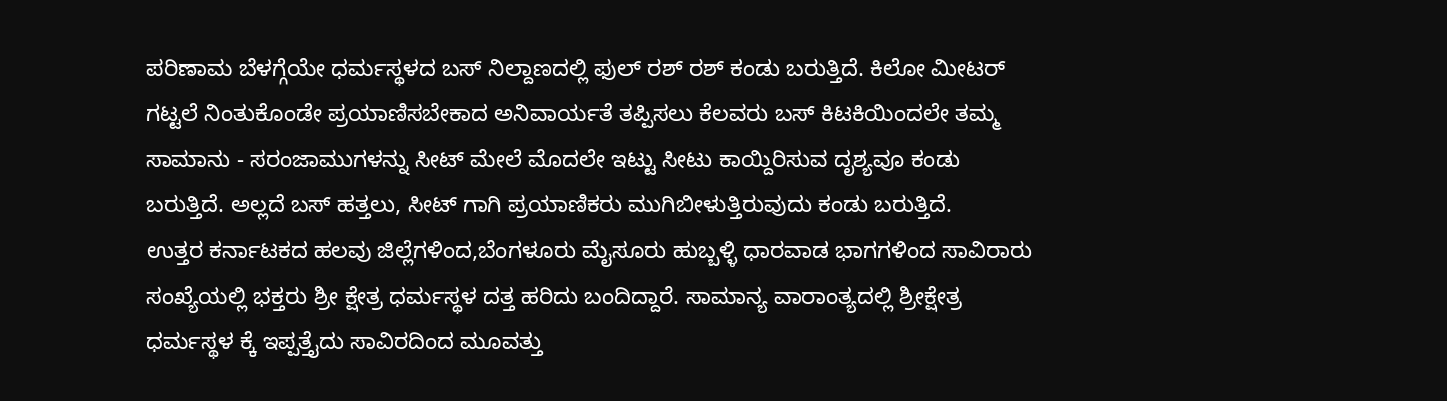ಪರಿಣಾಮ ಬೆಳಗ್ಗೆಯೇ ಧರ್ಮಸ್ಥಳದ ಬಸ್ ನಿಲ್ದಾಣದಲ್ಲಿ ಫುಲ್ ರಶ್ ರಶ್ ಕಂಡು ಬರುತ್ತಿದೆ. ಕಿಲೋ ಮೀಟರ್ ಗಟ್ಟಲೆ ನಿಂತುಕೊಂಡೇ ಪ್ರಯಾಣಿಸಬೇಕಾದ ಅನಿವಾರ್ಯತೆ ತಪ್ಪಿಸಲು ಕೆಲವರು ಬಸ್ ಕಿಟಕಿಯಿಂದಲೇ ತಮ್ಮ ಸಾಮಾನು - ಸರಂಜಾಮುಗಳನ್ನು ಸೀಟ್ ಮೇಲೆ ಮೊದಲೇ ಇಟ್ಟು ಸೀಟು ಕಾಯ್ದಿರಿಸುವ ದೃಶ್ಯವೂ ಕಂಡು ಬರುತ್ತಿದೆ. ಅಲ್ಲದೆ ಬಸ್ ಹತ್ತಲು, ಸೀಟ್ ಗಾಗಿ ಪ್ರಯಾಣಿಕರು ಮುಗಿಬೀಳುತ್ತಿರುವುದು ಕಂಡು ಬರುತ್ತಿದೆ.
ಉತ್ತರ ಕರ್ನಾಟಕದ ಹಲವು ಜಿಲ್ಲೆಗಳಿಂದ,ಬೆಂಗಳೂರು ಮೈಸೂರು ಹುಬ್ಬಳ್ಳಿ ಧಾರವಾಡ ಭಾಗಗಳಿಂದ ಸಾವಿರಾರು ಸಂಖ್ಯೆಯಲ್ಲಿ ಭಕ್ತರು ಶ್ರೀ ಕ್ಷೇತ್ರ ಧರ್ಮಸ್ಥಳ ದತ್ತ ಹರಿದು ಬಂದಿದ್ದಾರೆ. ಸಾಮಾನ್ಯ ವಾರಾಂತ್ಯದಲ್ಲಿ ಶ್ರೀಕ್ಷೇತ್ರ ಧರ್ಮಸ್ಥಳ ಕ್ಕೆ ಇಪ್ಪತ್ತೈದು ಸಾವಿರದಿಂದ ಮೂವತ್ತು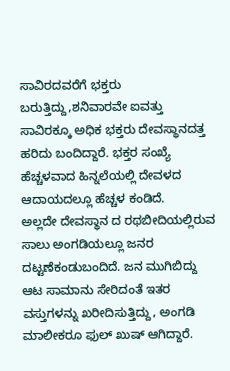ಸಾವಿರದವರೆಗೆ ಭಕ್ತರು ಬರುತ್ತಿದ್ದು,ಶನಿವಾರವೇ ಐವತ್ತು ಸಾವಿರಕ್ಕೂ ಅಧಿಕ ಭಕ್ತರು ದೇವಸ್ಥಾನದತ್ತ ಹರಿದು ಬಂದಿದ್ದಾರೆ. ಭಕ್ತರ ಸಂಖ್ಯೆ ಹೆಚ್ಚಳವಾದ ಹಿನ್ನಲೆಯಲ್ಲಿ ದೇವಳದ ಆದಾಯದಲ್ಲೂ ಹೆಚ್ಚಳ ಕಂಡಿದೆ.
ಅಲ್ಲದೇ ದೇವಸ್ಥಾನ ದ ರಥಬೀದಿಯಲ್ಲಿರುವ ಸಾಲು ಅಂಗಡಿಯಲ್ಲೂ ಜನರ ದಟ್ಟಣೆಕಂಡುಬಂದಿದೆ. ಜನ ಮುಗಿಬಿದ್ದು ಆಟ ಸಾಮಾನು ಸೇರಿದಂತೆ ಇತರ ವಸ್ತುಗಳನ್ನು ಖರೀದಿಸುತ್ತಿದ್ದು, ಅಂಗಡಿ ಮಾಲೀಕರೂ ಫುಲ್ ಖುಷ್ ಆಗಿದ್ದಾರೆ.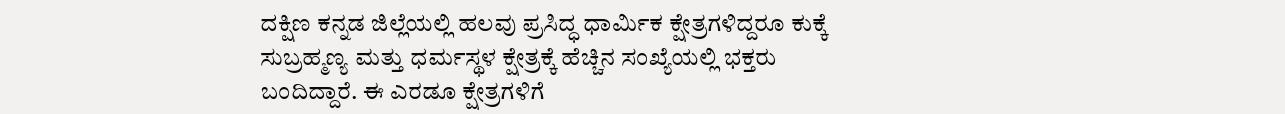ದಕ್ಷಿಣ ಕನ್ನಡ ಜಿಲ್ಲೆಯಲ್ಲಿ ಹಲವು ಪ್ರಸಿದ್ಧ ಧಾರ್ಮಿಕ ಕ್ಷೇತ್ರಗಳಿದ್ದರೂ ಕುಕ್ಕೆ ಸುಬ್ರಹ್ಮಣ್ಯ ಮತ್ತು ಧರ್ಮಸ್ಥಳ ಕ್ಷೇತ್ರಕ್ಕೆ ಹೆಚ್ಚಿನ ಸಂಖ್ಯೆಯಲ್ಲಿ ಭಕ್ತರು ಬಂದಿದ್ದಾರೆ. ಈ ಎರಡೂ ಕ್ಷೇತ್ರಗಳಿಗೆ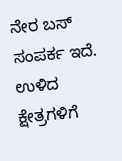ನೇರ ಬಸ್ ಸಂಪರ್ಕ ಇದೆ. ಉಳಿದ ಕ್ಷೇತ್ರಗಳಿಗೆ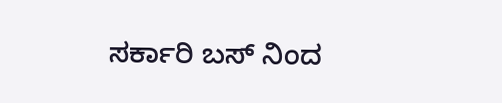ಸರ್ಕಾರಿ ಬಸ್ ನಿಂದ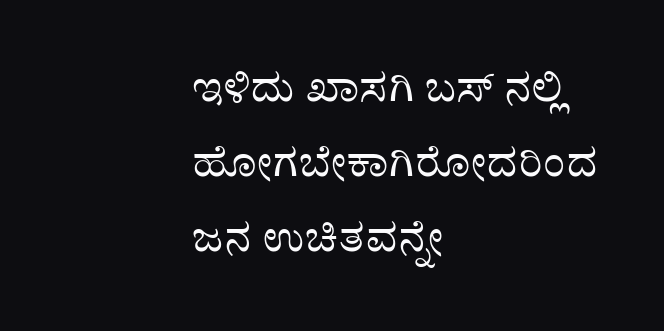ಇಳಿದು ಖಾಸಗಿ ಬಸ್ ನಲ್ಲಿ ಹೋಗಬೇಕಾಗಿರೋದರಿಂದ ಜನ ಉಚಿತವನ್ನೇ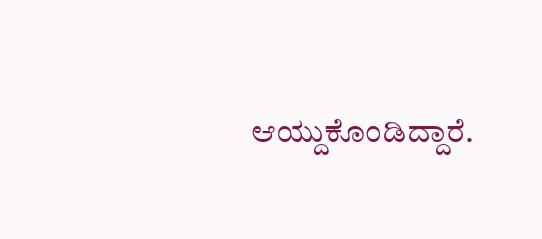ಆಯ್ದುಕೊಂಡಿದ್ದಾರೆ.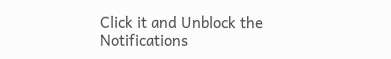Click it and Unblock the Notifications